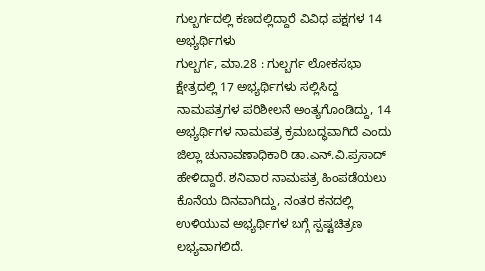ಗುಲ್ಬರ್ಗದಲ್ಲಿ ಕಣದಲ್ಲಿದ್ದಾರೆ ವಿವಿಧ ಪಕ್ಷಗಳ 14 ಅಭ್ಯರ್ಥಿಗಳು
ಗುಲ್ಬರ್ಗ, ಮಾ.28 : ಗುಲ್ಬರ್ಗ ಲೋಕಸಭಾ ಕ್ಷೇತ್ರದಲ್ಲಿ 17 ಅಭ್ಯರ್ಥಿಗಳು ಸಲ್ಲಿಸಿದ್ದ ನಾಮಪತ್ರಗಳ ಪರಿಶೀಲನೆ ಅಂತ್ಯಗೊಂಡಿದ್ದು, 14 ಅಭ್ಯರ್ಥಿಗಳ ನಾಮಪತ್ರ ಕ್ರಮಬದ್ಧವಾಗಿದೆ ಎಂದು ಜಿಲ್ಲಾ ಚುನಾವಣಾಧಿಕಾರಿ ಡಾ.ಎನ್.ವಿ.ಪ್ರಸಾದ್ ಹೇಳಿದ್ದಾರೆ. ಶನಿವಾರ ನಾಮಪತ್ರ ಹಿಂಪಡೆಯಲು ಕೊನೆಯ ದಿನವಾಗಿದ್ದು, ನಂತರ ಕನದಲ್ಲಿ ಉಳಿಯುವ ಅಭ್ಯರ್ಥಿಗಳ ಬಗ್ಗೆ ಸ್ಪಷ್ಟಚಿತ್ರಣ ಲಭ್ಯವಾಗಲಿದೆ.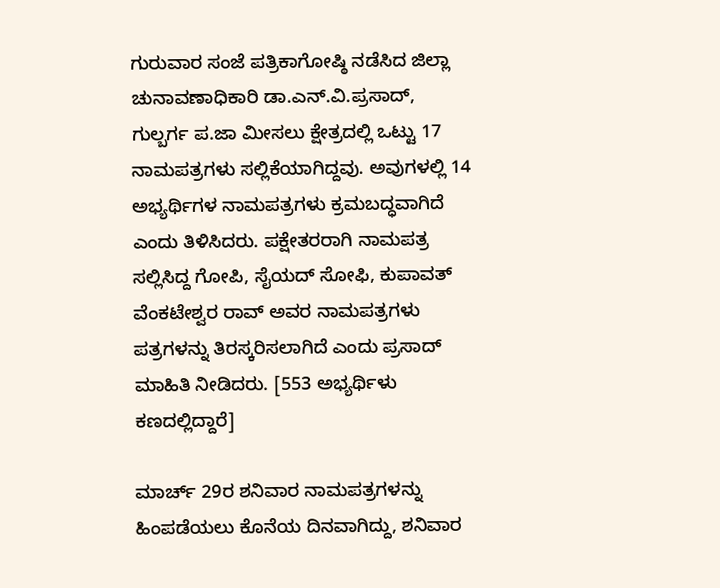ಗುರುವಾರ ಸಂಜೆ ಪತ್ರಿಕಾಗೋಷ್ಠಿ ನಡೆಸಿದ ಜಿಲ್ಲಾ ಚುನಾವಣಾಧಿಕಾರಿ ಡಾ.ಎನ್.ವಿ.ಪ್ರಸಾದ್, ಗುಲ್ಬರ್ಗ ಪ.ಜಾ ಮೀಸಲು ಕ್ಷೇತ್ರದಲ್ಲಿ ಒಟ್ಟು 17 ನಾಮಪತ್ರಗಳು ಸಲ್ಲಿಕೆಯಾಗಿದ್ದವು. ಅವುಗಳಲ್ಲಿ 14 ಅಭ್ಯರ್ಥಿಗಳ ನಾಮಪತ್ರಗಳು ಕ್ರಮಬದ್ಧವಾಗಿದೆ ಎಂದು ತಿಳಿಸಿದರು. ಪಕ್ಷೇತರರಾಗಿ ನಾಮಪತ್ರ ಸಲ್ಲಿಸಿದ್ದ ಗೋಪಿ, ಸೈಯದ್ ಸೋಫಿ, ಕುಪಾವತ್ ವೆಂಕಟೇಶ್ವರ ರಾವ್ ಅವರ ನಾಮಪತ್ರಗಳು ಪತ್ರಗಳನ್ನು ತಿರಸ್ಕರಿಸಲಾಗಿದೆ ಎಂದು ಪ್ರಸಾದ್ ಮಾಹಿತಿ ನೀಡಿದರು. [553 ಅಭ್ಯರ್ಥಿಳು ಕಣದಲ್ಲಿದ್ದಾರೆ]

ಮಾರ್ಚ್ 29ರ ಶನಿವಾರ ನಾಮಪತ್ರಗಳನ್ನು ಹಿಂಪಡೆಯಲು ಕೊನೆಯ ದಿನವಾಗಿದ್ದು, ಶನಿವಾರ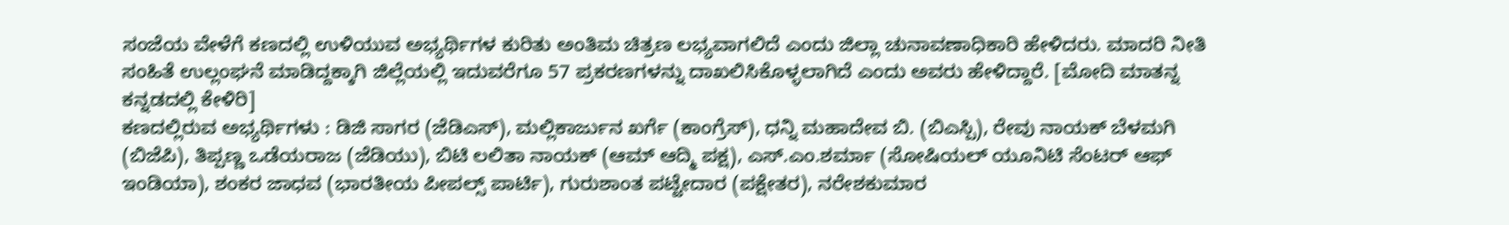ಸಂಜೆಯ ವೇಳೆಗೆ ಕಣದಲ್ಲಿ ಉಳಿಯುವ ಅಭ್ಯರ್ಥಿಗಳ ಕುರಿತು ಅಂತಿಮ ಚಿತ್ರಣ ಲಭ್ಯವಾಗಲಿದೆ ಎಂದು ಜಿಲ್ಲಾ ಚುನಾವಣಾಧಿಕಾರಿ ಹೇಳಿದರು. ಮಾದರಿ ನೀತಿ ಸಂಹಿತೆ ಉಲ್ಲಂಘನೆ ಮಾಡಿದ್ದಕ್ಕಾಗಿ ಜಿಲ್ಲೆಯಲ್ಲಿ ಇದುವರೆಗೂ 57 ಪ್ರಕರಣಗಳನ್ನು ದಾಖಲಿಸಿಕೊಳ್ಳಲಾಗಿದೆ ಎಂದು ಅವರು ಹೇಳಿದ್ದಾರೆ. [ಮೋದಿ ಮಾತನ್ನ ಕನ್ನಡದಲ್ಲಿ ಕೇಳಿರಿ]
ಕಣದಲ್ಲಿರುವ ಅಭ್ಯರ್ಥಿಗಳು : ಡಿಜಿ ಸಾಗರ (ಜೆಡಿಎಸ್), ಮಲ್ಲಿಕಾರ್ಜುನ ಖರ್ಗೆ (ಕಾಂಗ್ರೆಸ್), ಧನ್ನಿ ಮಹಾದೇವ ಬಿ. (ಬಿಎಸ್ಪಿ), ರೇವು ನಾಯಕ್ ಬೆಳಮಗಿ (ಬಿಜೆಪಿ), ತಿಪ್ಪಣ್ಣ ಒಡೆಯರಾಜ (ಜೆಡಿಯು), ಬಿಟಿ ಲಲಿತಾ ನಾಯಕ್ (ಆಮ್ ಆದ್ಮಿ ಪಕ್ಷ), ಎಸ್.ಎಂ.ಶರ್ಮಾ (ಸೋಷಿಯಲ್ ಯೂನಿಟಿ ಸೆಂಟರ್ ಆಫ್ ಇಂಡಿಯಾ), ಶಂಕರ ಜಾಧವ (ಭಾರತೀಯ ಪೀಪಲ್ಸ್ ಪಾರ್ಟಿ), ಗುರುಶಾಂತ ಪಟ್ಟೇದಾರ (ಪಕ್ಷೇತರ), ನರೇಶಕುಮಾರ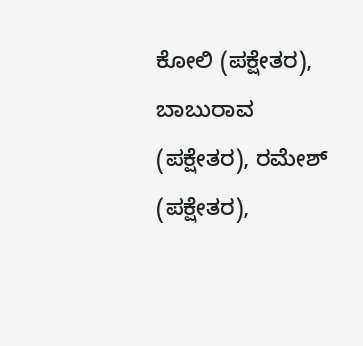ಕೋಲಿ (ಪಕ್ಷೇತರ), ಬಾಬುರಾವ (ಪಕ್ಷೇತರ), ರಮೇಶ್ (ಪಕ್ಷೇತರ),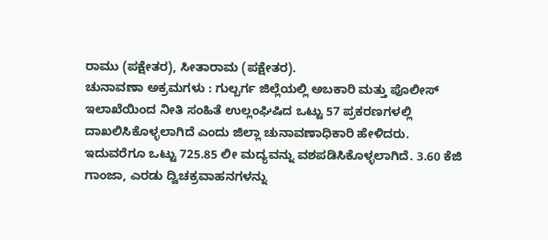ರಾಮು (ಪಕ್ಷೇತರ), ಸೀತಾರಾಮ (ಪಕ್ಷೇತರ).
ಚುನಾವಣಾ ಅಕ್ರಮಗಳು : ಗುಲ್ಬರ್ಗ ಜಿಲ್ಲೆಯಲ್ಲಿ ಅಬಕಾರಿ ಮತ್ತು ಪೊಲೀಸ್ ಇಲಾಖೆಯಿಂದ ನೀತಿ ಸಂಹಿತೆ ಉಲ್ಲಂಘಿಷಿದ ಒಟ್ಟು 57 ಪ್ರಕರಣಗಳಲ್ಲಿ ದಾಖಲಿಸಿಕೊಳ್ಳಲಾಗಿದೆ ಎಂದು ಜಿಲ್ಲಾ ಚುನಾವಣಾಧಿಕಾರಿ ಹೇಳಿದರು. ಇದುವರೆಗೂ ಒಟ್ಟು 725.85 ಲೀ ಮದ್ಯವನ್ನು ವಶಪಡಿಸಿಕೊಳ್ಳಲಾಗಿದೆ. 3.60 ಕೆಜಿ ಗಾಂಜಾ, ಎರಡು ದ್ವಿಚಕ್ರವಾಹನಗಳನ್ನು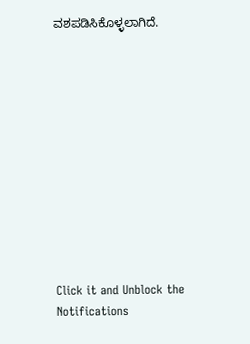ವಶಪಡಿಸಿಕೊಳ್ಳಲಾಗಿದೆ.












Click it and Unblock the Notifications